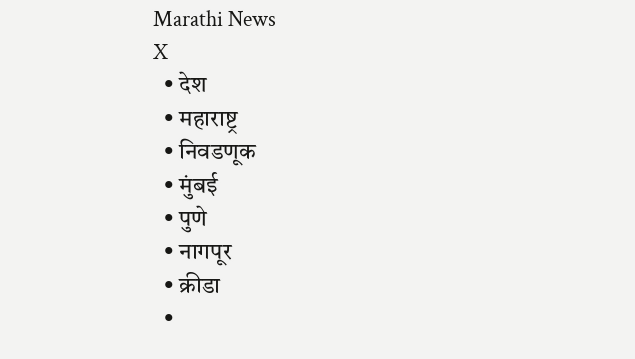Marathi News
X
  • देश
  • महाराष्ट्र
  • निवडणूक
  • मुंबई
  • पुणे
  • नागपूर
  • क्रीडा
  •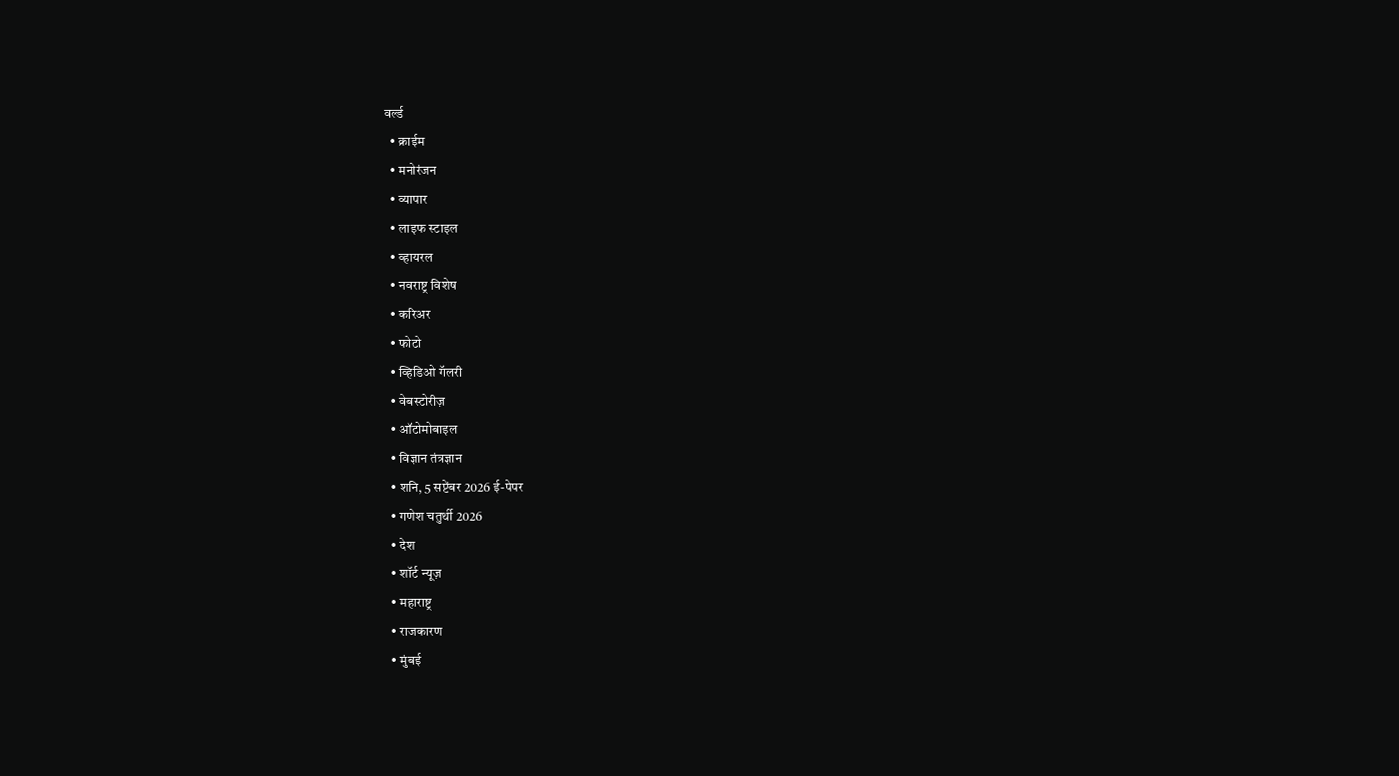वर्ल्ड
  • क्राईम
  • मनोरंजन
  • व्यापार
  • लाइफ स्टाइल
  • व्हायरल
  • नवराष्ट्र विशेष
  • करिअर
  • फोटो
  • व्हिडिओ गॅलरी
  • वेबस्टोरीज़
  • ऑटोमोबाइल
  • विज्ञान तंत्रज्ञान
  • शनि, 5 सप्टेंबर 2026 ई-पेपर
  • गणेश चतुर्थी 2026
  • देश
  • शॉर्ट न्यूज़
  • महाराष्ट्र
  • राजकारण
  • मुंबई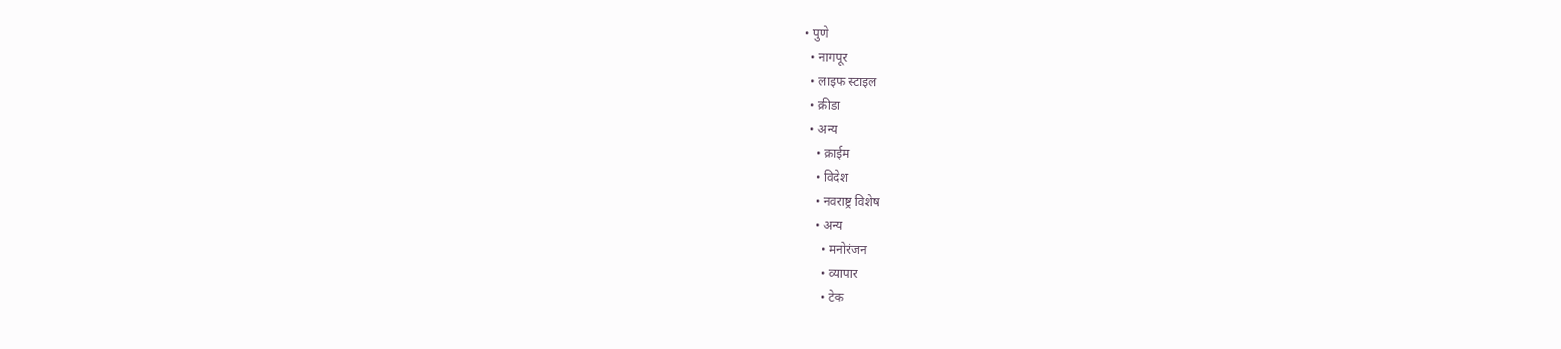• पुणे
  • नागपूर
  • लाइफ स्टाइल
  • क्रीडा
  • अन्य
    • क्राईम
    • विदेश
    • नवराष्ट्र विशेष
    • अन्य
      • मनोरंजन
      • व्यापार
      • टेक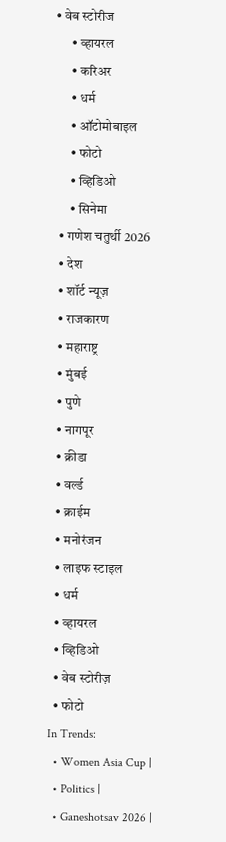• वेब स्टोरीज
      • व्हायरल
      • करिअर
      • धर्म
      • ऑटोमोबाइल
      • फोटो
      • व्हिडिओ
      • सिनेमा
  • गणेश चतुर्थी 2026
  • देश
  • शॉर्ट न्यूज़
  • राजकारण
  • महाराष्ट्र
  • मुंबई
  • पुणे
  • नागपूर
  • क्रीडा
  • वर्ल्ड
  • क्राईम
  • मनोरंजन
  • लाइफ स्टाइल
  • धर्म
  • व्हायरल
  • व्हिडिओ
  • वेब स्टोरीज़
  • फोटो
In Trends:
  • Women Asia Cup |
  • Politics |
  • Ganeshotsav 2026 |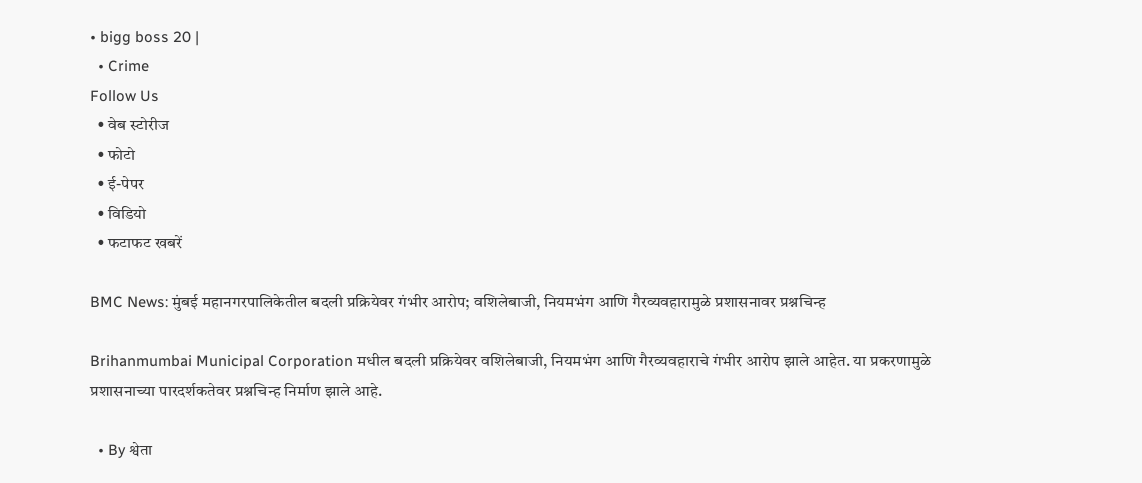• bigg boss 20 |
  • Crime
Follow Us
  • वेब स्टोरीज
  • फोटो
  • ई-पेपर
  • विडियो
  • फटाफट खबरें

BMC News: मुंबई महानगरपालिकेतील बदली प्रक्रियेवर गंभीर आरोप; वशिलेबाजी, नियमभंग आणि गैरव्यवहारामुळे प्रशासनावर प्रश्नचिन्ह

Brihanmumbai Municipal Corporation मधील बदली प्रक्रियेवर वशिलेबाजी, नियमभंग आणि गैरव्यवहाराचे गंभीर आरोप झाले आहेत. या प्रकरणामुळे प्रशासनाच्या पारदर्शकतेवर प्रश्नचिन्ह निर्माण झाले आहे.

  • By श्वेता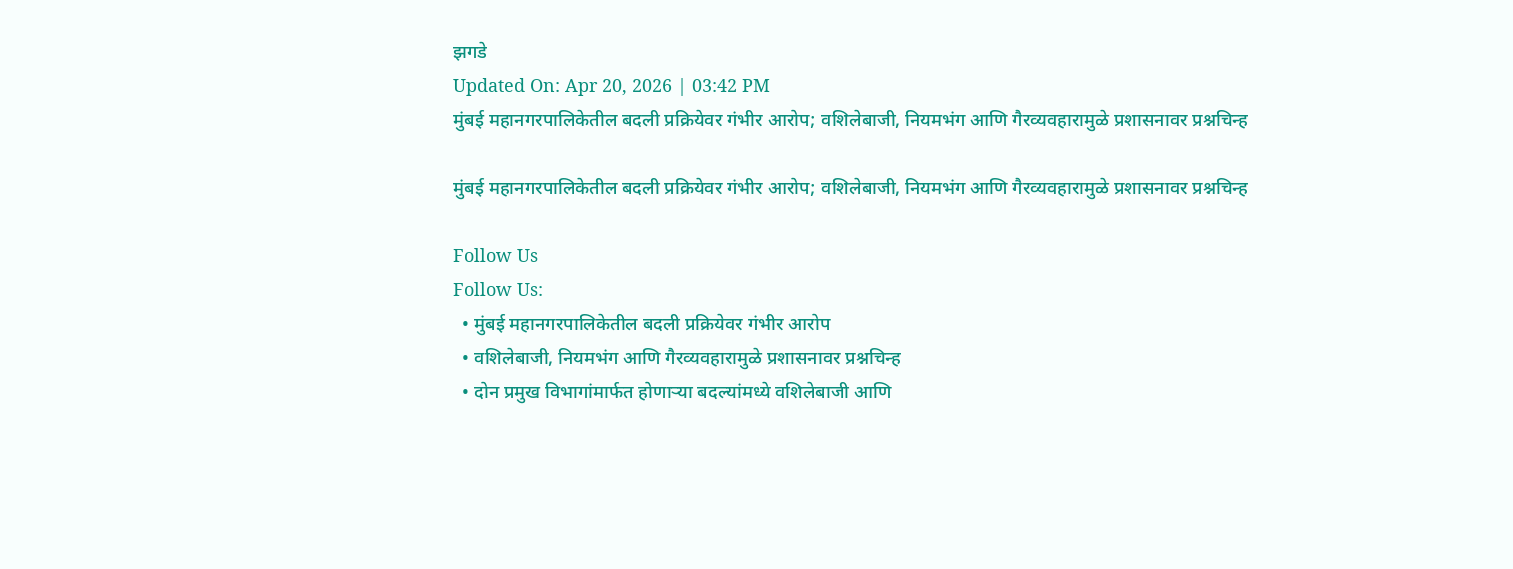झगडे
Updated On: Apr 20, 2026 | 03:42 PM
मुंबई महानगरपालिकेतील बदली प्रक्रियेवर गंभीर आरोप; वशिलेबाजी, नियमभंग आणि गैरव्यवहारामुळे प्रशासनावर प्रश्नचिन्ह

मुंबई महानगरपालिकेतील बदली प्रक्रियेवर गंभीर आरोप; वशिलेबाजी, नियमभंग आणि गैरव्यवहारामुळे प्रशासनावर प्रश्नचिन्ह

Follow Us
Follow Us:
  • मुंबई महानगरपालिकेतील बदली प्रक्रियेवर गंभीर आरोप
  • वशिलेबाजी, नियमभंग आणि गैरव्यवहारामुळे प्रशासनावर प्रश्नचिन्ह
  • दोन प्रमुख विभागांमार्फत होणाऱ्या बदल्यांमध्ये वशिलेबाजी आणि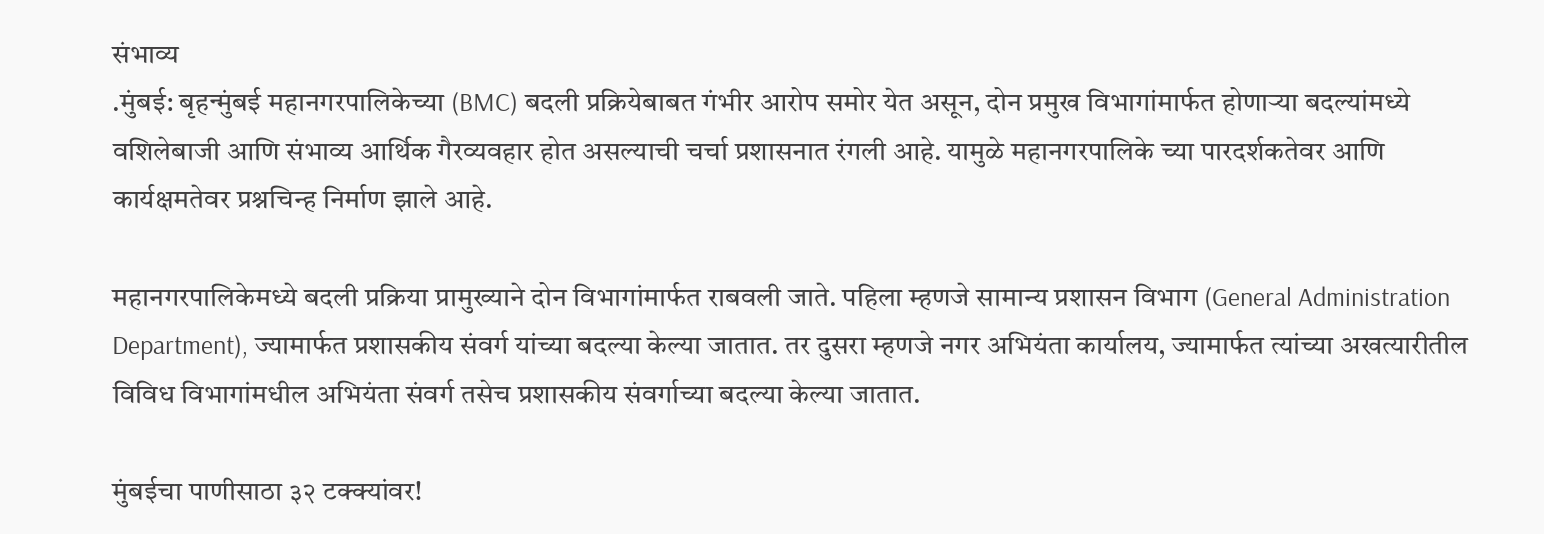संभाव्य
.मुंबई: बृहन्मुंबई महानगरपालिकेच्या (BMC) बदली प्रक्रियेबाबत गंभीर आरोप समोर येत असून, दोन प्रमुख विभागांमार्फत होणाऱ्या बदल्यांमध्ये वशिलेबाजी आणि संभाव्य आर्थिक गैरव्यवहार होत असल्याची चर्चा प्रशासनात रंगली आहे. यामुळे महानगरपालिके च्या पारदर्शकतेवर आणि कार्यक्षमतेवर प्रश्नचिन्ह निर्माण झाले आहे.

महानगरपालिकेमध्ये बदली प्रक्रिया प्रामुख्याने दोन विभागांमार्फत राबवली जाते. पहिला म्हणजे सामान्य प्रशासन विभाग (General Administration Department), ज्यामार्फत प्रशासकीय संवर्ग यांच्या बदल्या केल्या जातात. तर दुसरा म्हणजे नगर अभियंता कार्यालय, ज्यामार्फत त्यांच्या अखत्यारीतील विविध विभागांमधील अभियंता संवर्ग तसेच प्रशासकीय संवर्गाच्या बदल्या केल्या जातात.

मुंबईचा पाणीसाठा ३२ टक्क्यांवर!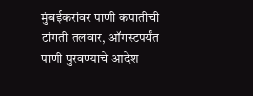मुंबईकरांवर पाणी कपातीची टांगती तलवार, ऑगस्टपर्यंत पाणी पुरवण्याचे आदेश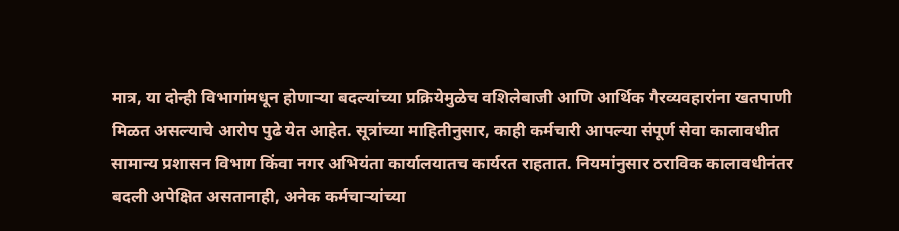मात्र, या दोन्ही विभागांमधून होणाऱ्या बदल्यांच्या प्रक्रियेमुळेच वशिलेबाजी आणि आर्थिक गैरव्यवहारांना खतपाणी मिळत असल्याचे आरोप पुढे येत आहेत. सूत्रांच्या माहितीनुसार, काही कर्मचारी आपल्या संपूर्ण सेवा कालावधीत सामान्य प्रशासन विभाग किंवा नगर अभियंता कार्यालयातच कार्यरत राहतात. नियमांनुसार ठराविक कालावधीनंतर बदली अपेक्षित असतानाही, अनेक कर्मचाऱ्यांच्या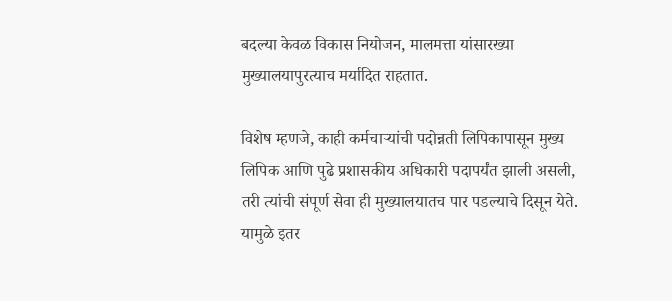बदल्या केवळ विकास नियोजन, मालमत्ता यांसारख्या मुख्यालयापुरत्याच मर्यादित राहतात.

विशेष म्हणजे, काही कर्मचाऱ्यांची पदोन्नती लिपिकापासून मुख्य लिपिक आणि पुढे प्रशासकीय अधिकारी पदापर्यंत झाली असली, तरी त्यांची संपूर्ण सेवा ही मुख्यालयातच पार पडल्याचे दिसून येते. यामुळे इतर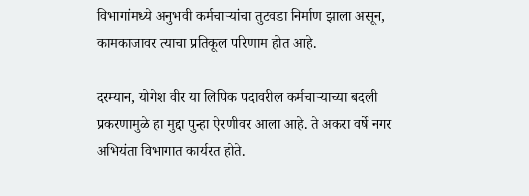विभागांमध्ये अनुभवी कर्मचाऱ्यांचा तुटवडा निर्माण झाला असून, कामकाजावर त्याचा प्रतिकूल परिणाम होत आहे.

दरम्यान, योगेश वीर या लिपिक पदावरील कर्मचाऱ्याच्या बदली प्रकरणामुळे हा मुद्दा पुन्हा ऐरणीवर आला आहे. ते अकरा वर्षे नगर अभियंता विभागात कार्यरत होते.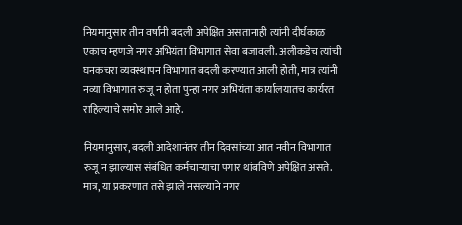नियमानुसार तीन वर्षांनी बदली अपेक्षित असतानाही त्यांनी दीर्घकाळ एकाच म्हणजे नगर अभियंता विभागात सेवा बजावली. अलीकडेच त्यांची घनकचरा व्यवस्थापन विभागात बदली करण्यात आली होती, मात्र त्यांनी नव्या विभागात रुजू न होता पुन्हा नगर अभियंता कार्यालयातच कार्यरत राहिल्याचे समोर आले आहे.

नियमानुसार, बदली आदेशानंतर तीन दिवसांच्या आत नवीन विभागात रुजू न झाल्यास संबंधित कर्मचाऱ्याचा पगार थांबविणे अपेक्षित असते. मात्र, या प्रकरणात तसे झाले नसल्याने नगर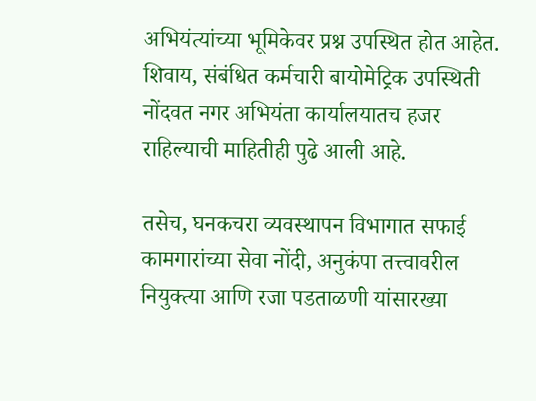अभियंत्यांच्या भूमिकेवर प्रश्न उपस्थित होत आहेत. शिवाय, संबंधित कर्मचारी बायोमेट्रिक उपस्थिती नोंदवत नगर अभियंता कार्यालयातच हजर राहिल्याची माहितीही पुढे आली आहे.

तसेच, घनकचरा व्यवस्थापन विभागात सफाई कामगारांच्या सेवा नोंदी, अनुकंपा तत्त्वावरील नियुक्त्या आणि रजा पडताळणी यांसारख्या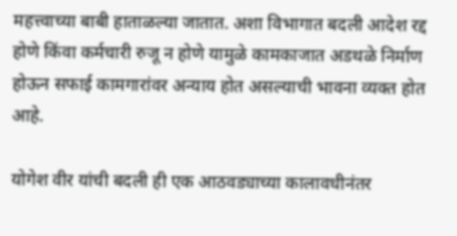महत्त्वाच्या बाबी हाताळल्या जातात. अशा विभागात बदली आदेश रद्द होणे किंवा कर्मचारी रुजू न होणे यामुळे कामकाजात अडथळे निर्माण होऊन सफाई कामगारांवर अन्याय होत असल्याची भावना व्यक्त होत आहे.

योगेश वीर यांची बदली ही एक आठवड्याच्या कालावधीनंतर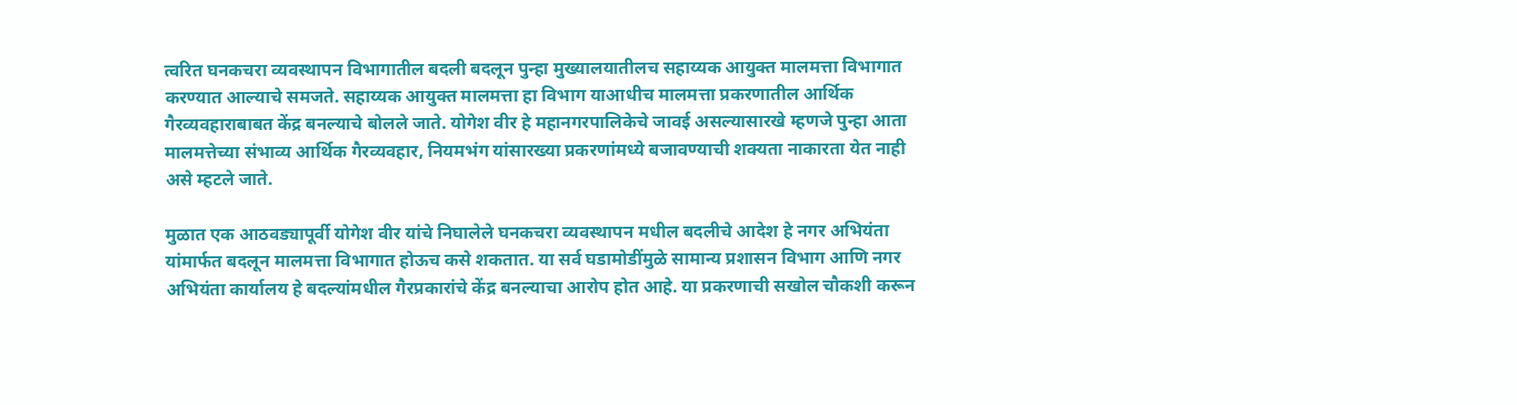त्वरित घनकचरा व्यवस्थापन विभागातील बदली बदलून पुन्हा मुख्यालयातीलच सहाय्यक आयुक्त मालमत्ता विभागात करण्यात आल्याचे समजते. सहाय्यक आयुक्त मालमत्ता हा विभाग याआधीच मालमत्ता प्रकरणातील आर्थिक गैरव्यवहाराबाबत केंद्र बनल्याचे बोलले जाते. योगेश वीर हे महानगरपालिकेचे जावई असल्यासारखे म्हणजे पुन्हा आता मालमत्तेच्या संभाव्य आर्थिक गैरव्यवहार, नियमभंग यांसारख्या प्रकरणांमध्ये बजावण्याची शक्यता नाकारता येत नाही असे म्हटले जाते.

मुळात एक आठवड्यापूर्वी योगेश वीर यांचे निघालेले घनकचरा व्यवस्थापन मधील बदलीचे आदेश हे नगर अभियंता यांमार्फत बदलून मालमत्ता विभागात होऊच कसे शकतात. या सर्व घडामोडींमुळे सामान्य प्रशासन विभाग आणि नगर अभियंता कार्यालय हे बदल्यांमधील गैरप्रकारांचे केंद्र बनल्याचा आरोप होत आहे. या प्रकरणाची सखोल चौकशी करून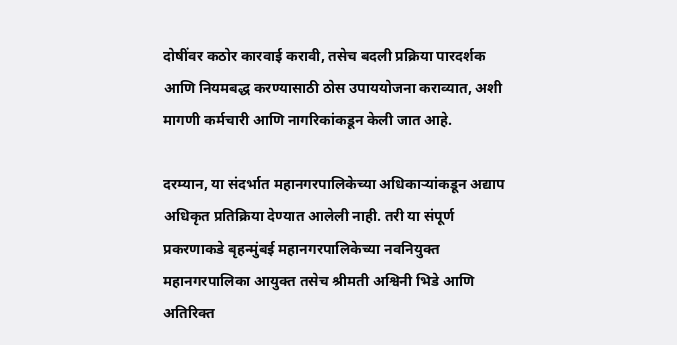दोषींवर कठोर कारवाई करावी, तसेच बदली प्रक्रिया पारदर्शक आणि नियमबद्ध करण्यासाठी ठोस उपाययोजना कराव्यात, अशी मागणी कर्मचारी आणि नागरिकांकडून केली जात आहे.

दरम्यान, या संदर्भात महानगरपालिकेच्या अधिकाऱ्यांकडून अद्याप अधिकृत प्रतिक्रिया देण्यात आलेली नाही. तरी या संपूर्ण प्रकरणाकडे बृहन्मुंबई महानगरपालिकेच्या नवनियुक्त महानगरपालिका आयुक्त तसेच श्रीमती अश्विनी भिडे आणि अतिरिक्त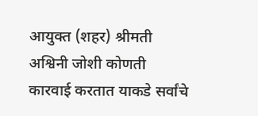आयुक्त (शहर) श्रीमती अश्विनी जोशी कोणती कारवाई करतात याकडे सर्वांचे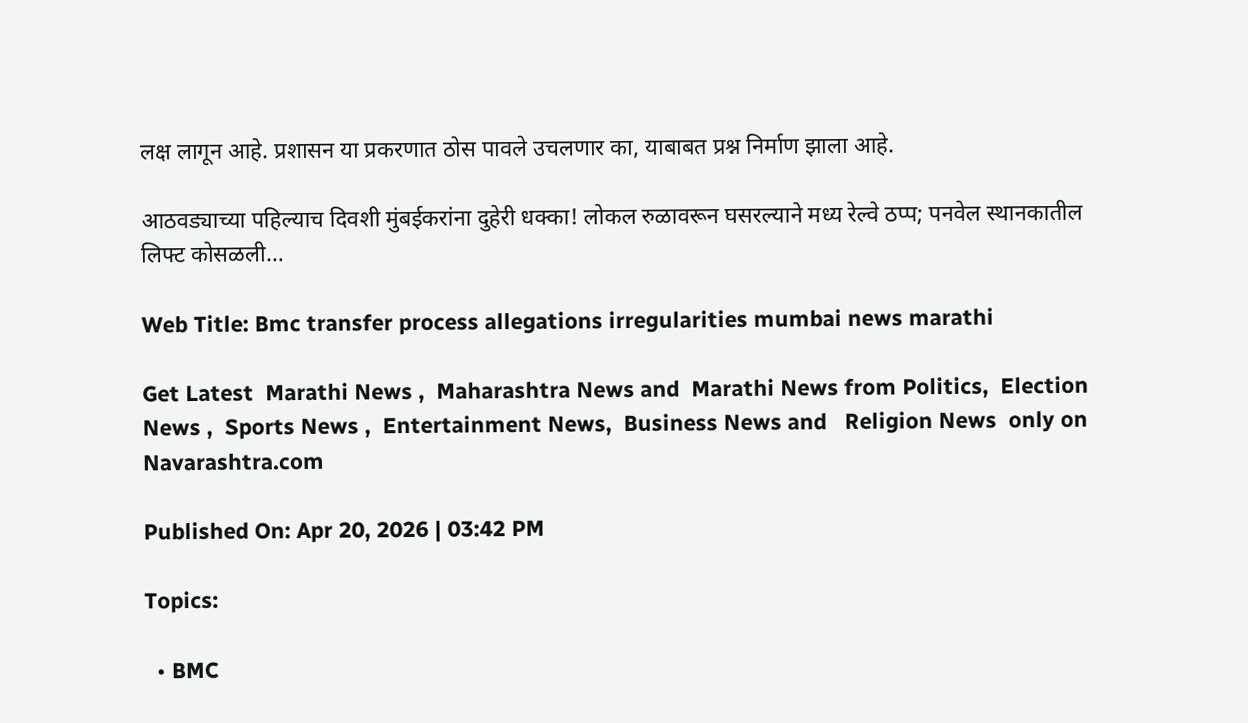लक्ष लागून आहे. प्रशासन या प्रकरणात ठोस पावले उचलणार का, याबाबत प्रश्न निर्माण झाला आहे.

आठवड्याच्या पहिल्याच दिवशी मुंबईकरांना दुहेरी धक्का! लोकल रुळावरून घसरल्याने मध्य रेल्वे ठप्प; पनवेल स्थानकातील लिफ्ट कोसळली…

Web Title: Bmc transfer process allegations irregularities mumbai news marathi

Get Latest  Marathi News ,  Maharashtra News and  Marathi News from Politics,  Election News ,  Sports News ,  Entertainment News,  Business News and   Religion News  only on Navarashtra.com

Published On: Apr 20, 2026 | 03:42 PM

Topics:

  • BMC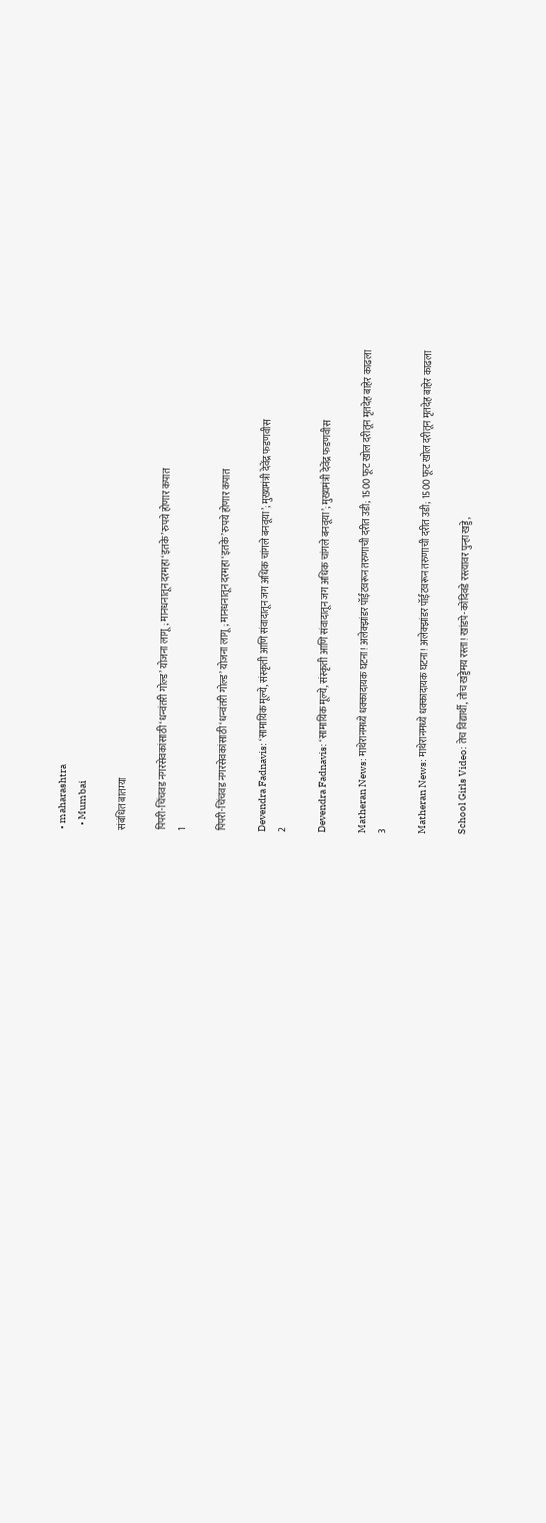• maharashtra
  • Mumbai

संबंधित बातम्या

पिंपरी-चिंचवड नगरसेवकांसाठी ‘धन्वंतरी गोल्ड’ योजना लागू; मानधनातून दरमहा ‘इतके’ रुपये होणार कपात
1

पिंपरी-चिंचवड नगरसेवकांसाठी ‘धन्वंतरी गोल्ड’ योजना लागू; मानधनातून दरमहा ‘इतके’ रुपये होणार कपात

Devendra Fadnavis: ‘सामायिक मूल्ये, संस्कृती आणि संवादातून जग अधिक चांगले बनवूया’; मुख्यमंत्री देवेंद्र फडणवीस
2

Devendra Fadnavis: ‘सामायिक मूल्ये, संस्कृती आणि संवादातून जग अधिक चांगले बनवूया’; मुख्यमंत्री देवेंद्र फडणवीस

Matheran News: माथेरानमध्ये धक्कादायक घटना! अलेक्झांडर पॉईंटवरून तरुणाची दरीत उडी; 1500 फूट खोल दरीतून मृतदेह बाहेर काढला
3

Matheran News: माथेरानमध्ये धक्कादायक घटना! अलेक्झांडर पॉईंटवरून तरुणाची दरीत उडी; 1500 फूट खोल दरीतून मृतदेह बाहेर काढला

School Girls Video: तेच विद्यार्थी, तोच खड्डेमय रस्ता! खांडपे-कोंदिवडे रस्त्यावर पुन्हा खड्डे,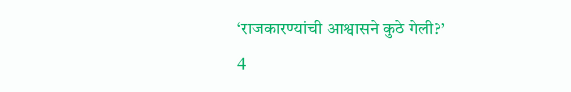‘राजकारण्यांची आश्वासने कुठे गेली?’
4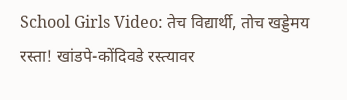School Girls Video: तेच विद्यार्थी, तोच खड्डेमय रस्ता! खांडपे-कोंदिवडे रस्त्यावर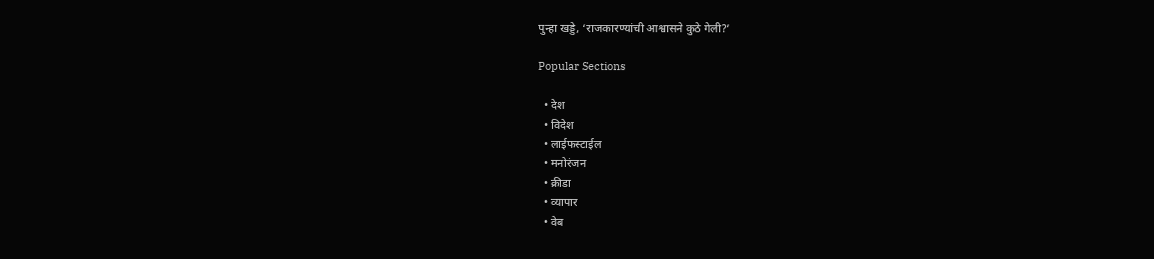पुन्हा खड्डे, ‘राजकारण्यांची आश्वासने कुठे गेली?’

Popular Sections

  • देश
  • विदेश
  • लाईफस्टाईल
  • मनोरंजन
  • क्रीडा
  • व्यापार
  • वेब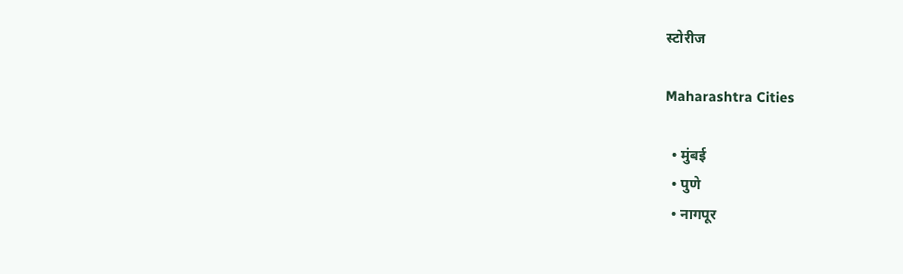स्टोरीज

Maharashtra Cities

  • मुंबई
  • पुणे
  • नागपूर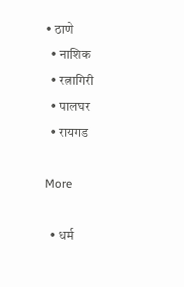• ठाणे
  • नाशिक
  • रत्नागिरी
  • पालघर
  • रायगड

More

  • धर्म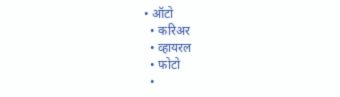• ऑटो
  • करिअर
  • व्हायरल
  • फोटो
  •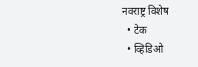नवराष्ट्र विशेष
  • टेक
  • व्हिडिओ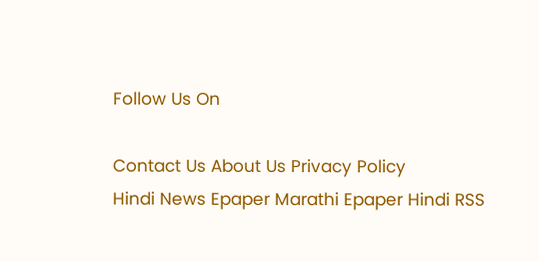Follow Us On

Contact Us About Us Privacy Policy
Hindi News Epaper Marathi Epaper Hindi RSS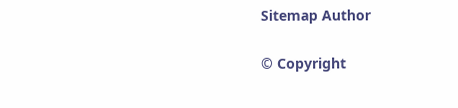Sitemap Author

© Copyright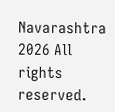Navarashtra 2026 All rights reserved.